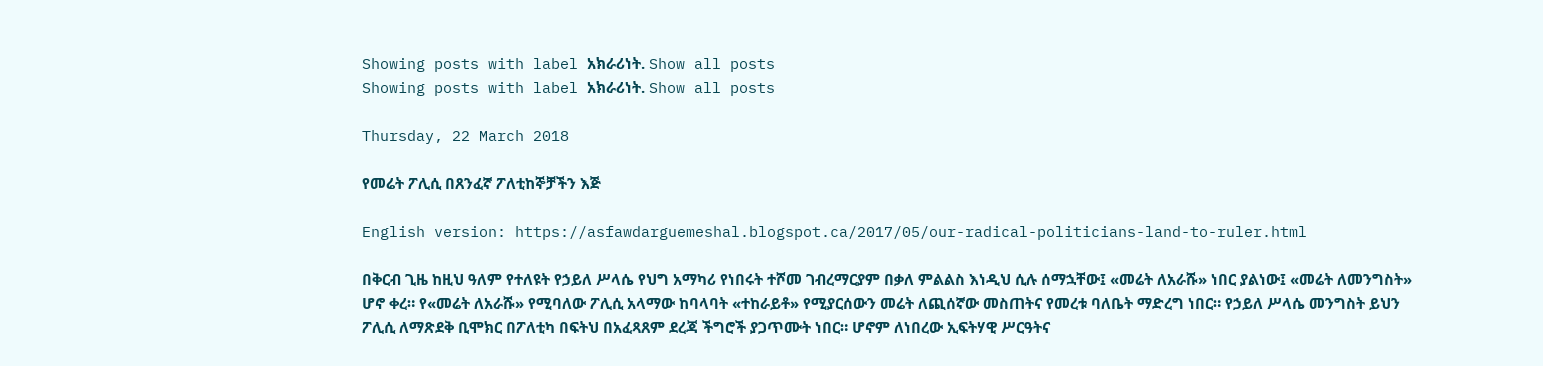Showing posts with label አክራሪነት. Show all posts
Showing posts with label አክራሪነት. Show all posts

Thursday, 22 March 2018

የመሬት ፖሊሲ በጸንፈኛ ፖለቲከኞቻችን እጅ

English version: https://asfawdarguemeshal.blogspot.ca/2017/05/our-radical-politicians-land-to-ruler.html

በቅርብ ጊዜ ከዚህ ዓለም የተለዩት የኃይለ ሥላሴ የህግ አማካሪ የነበሩት ተሾመ ገብረማርያም በቃለ ምልልስ እነዲህ ሲሉ ሰማኋቸው፤ «መሬት ለአራሹ» ነበር ያልነው፤ «መሬት ለመንግስት» ሆኖ ቀረ። የ«መሬት ለአራሹ» የሚባለው ፖሊሲ አላማው ከባላባት «ተከራይቶ» የሚያርሰውን መሬት ለጪሰኛው መስጠትና የመረቱ ባለቤት ማድረግ ነበር። የኃይለ ሥላሴ መንግስት ይህን ፖሊሲ ለማጽደቅ ቢሞክር በፖለቲካ በፍትህ በአፈጻጸም ደረጃ ችግሮች ያጋጥሙት ነበር። ሆኖም ለነበረው ኢፍትሃዊ ሥርዓትና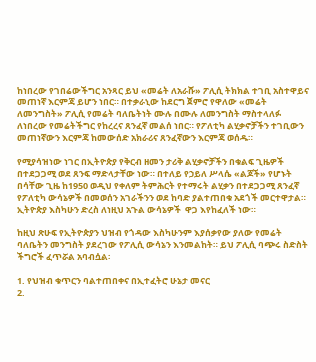ከነበረው የገበሬውችግር አንጻር ይህ «መሬት ለአራሹ» ፖሊሲ ትክክል ተገቢ አስተዋይና መጠነኛ እርምጃ ይሆን ነበር። በተቃራኒው ከደርግ ጀምሮ የዋለው «መሬት ለመንግስት» ፖሊሲ የመሬት ባለቤትነት ሙሉ በሙሉ ለመንግስት ማስተላለፉ ለነበረው የመሬትችግር የከረረና ጸንፈኛ መልሰ ነበር። የፖለቲካ ልሂቃኖቻችን ተገቢውን መጠነኛውን እርምጃ ከመውሰድ አክራሪና ጸንፈኛውን እርምጃ ወሰዱ።

የሚያሳዝነው ነገር በኢትዮጵያ የቅርብ ዘመን ታሪቅ ልሂቃኖቻችን በቁልፍ ጊዜዎች በተደጋጋሚ ወደ ጸንፍ ማድላታቸው ነው። በተለይ የኃይለ ሥላሴ «ልጆች» የሆኑት በሳቸው ጊዜ ከ1950 ወዲህ የቀለም ትምሕርት የተማሩት ልሂቃን በተደጋጋሚ ጸንፈኛ የፖለቲካ ውሳኔዎች በመወሰን አገራችንን ወደ ከባድ ያልተጠበቁ አደጎች መርተዋታል። ኢትዮጵያ እስካሁን ድረስ ለነዚህ አጉል ውሳኔዎች  ዋጋ እየከፈለች ነው።

ከዚህ ጽሁፍ የኢትዮጵያን ህዝብ የጎዳው እስካሁንም እያሰቃየው ያለው የመሬት ባለቤትን መንግስት ያደረገው የፖሊሲ ውሳኔን እንመልከት። ይህ ፖሊሲ ባጭሩ ስድስት ችግሮች ፈጥሯል አባብሷል፡

1. የህዝብ ቁጥርን ባልተጠበቀና በኢተፈትሮ ሁኔታ መናር
2.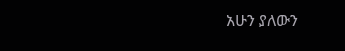አሁን ያለውን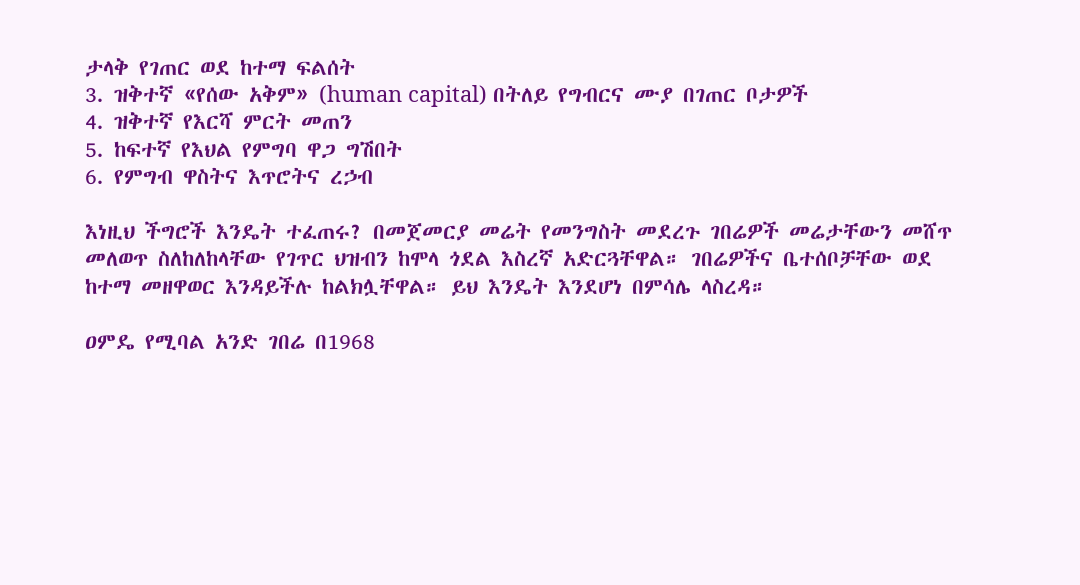ታላቅ የገጠር ወደ ከተማ ፍልሰት
3. ዝቅተኛ «የሰው አቅም» (human capital) በትለይ የግብርና ሙያ በገጠር ቦታዎች
4. ዝቅተኛ የእርሻ ምርት መጠን
5. ከፍተኛ የእህል የምግባ ዋጋ ግሽበት
6. የምግብ ዋስትና እጥሮትና ረኃብ

እነዚህ ችግሮች እንዴት ተፈጠሩ? በመጀመርያ መሬት የመንግስት መደረጉ ገበሬዎች መሬታቸውን መሸጥ መለወጥ ስለከለከላቸው የገጥር ህዝብን ከሞላ ጎደል እስረኛ አድርጓቸዋል። ገበሬዎችና ቤተሰቦቻቸው ወደ ከተማ መዘዋወር እንዳይችሉ ከልክሏቸዋል። ይህ እንዴት እንደሆነ በምሳሌ ላስረዳ።

ዐምዴ የሚባል አንድ ገበሬ በ1968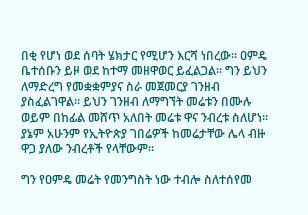በቂ የሆነ ወደ ሰባት ሄክታር የሚሆን እርሻ ነበረው። ዐምዴ ቤተሰቡን ይዞ ወደ ከተማ መዘዋወር ይፈልጋል። ግን ይህን ለማድረግ የመቋቋምያና ስራ መጀመርያ ገንዘብ ያስፈልገዋል። ይህን ገንዘብ ለማግኘት መሬቱን በሙሉ ወይም በከፊል መሸጥ አለበት መሬቱ ዋና ንብረቱ ስለሆነ። ያኔም አሁንም የኢትዮጵያ ገበሬዎች ከመሬታቸው ሌላ ብዙ ዋጋ ያለው ንብረቶች የላቸውም።

ግን የዐምዴ መሬት የመንግስት ነው ተብሎ ስለተሰየመ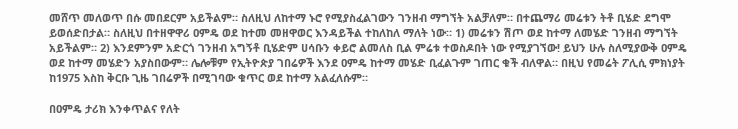መሸጥ መለወጥ በሱ መበደርም አይችልም። ስለዚህ ለከተማ ኑሮ የሚያስፈልገውን ገንዘብ ማግኘት አልቻለም። በተጨማሪ መሬቱን ትቶ ቢሄድ ደግሞ ይወሰድበታል። ስለዚህ በተዘዋዋሪ ዐምዴ ወደ ከተመ መዘዋወር እንዳይችል ተከለከለ ማለት ነው። 1) መሬቱን ሽጦ ወደ ከተማ ለመሄድ ገንዘብ ማግኘት አይችልም። 2) እንደምንም አድርጎ ገንዘብ አግኝቶ ቢሄድም ሀሳቡን ቀይሮ ልመለስ ቢል ምሬቱ ተወስዶበት ነው የሚያገኘው! ይህን ሁሉ ስለሚያውቅ ዐምዴ ወደ ከተማ መሄድን አያስበውም። ሌሎቹም የኢትዮጵያ ገበሬዎች እንደ ዐምዴ ከተማ መሄድ ቢፈልጉም ገጠር ቁች ብለዋል። በዚህ የመሬት ፖሊሲ ምክነያት ከ1975 እስከ ቅርቡ ጊዜ ገበሬዎች በሚገባው ቁጥር ወደ ከተማ አልፈለሱም።

በዐምዴ ታሪክ እንቀጥልና የለት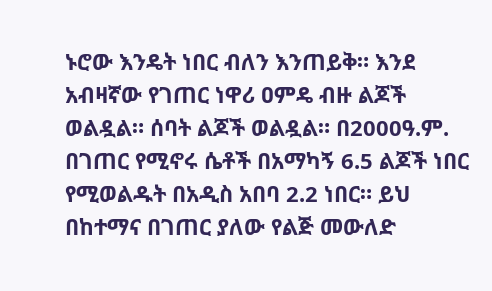ኑሮው እንዴት ነበር ብለን እንጠይቅ። እንደ አብዛኛው የገጠር ነዋሪ ዐምዴ ብዙ ልጆች ወልዷል። ሰባት ልጆች ወልዷል። በ2000ዓ.ም. በገጠር የሚኖሩ ሴቶች በአማካኝ 6.5 ልጆች ነበር የሚወልዱት በአዲስ አበባ 2.2 ነበር። ይህ በከተማና በገጠር ያለው የልጅ መውለድ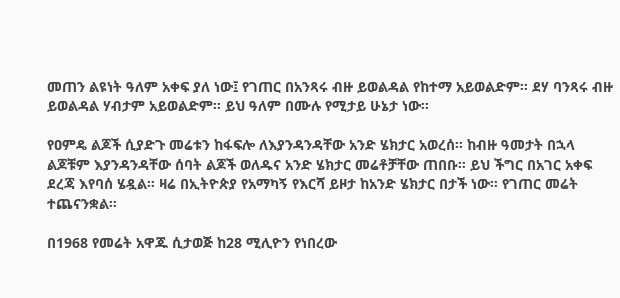መጠን ልዩነት ዓለም አቀፍ ያለ ነው፤ የገጠር በአንጻሩ ብዙ ይወልዳል የከተማ አይወልድም። ደሃ ባንጻሩ ብዙ ይወልዳል ሃብታም አይወልድም። ይህ ዓለም በሙሉ የሚታይ ሁኔታ ነው።

የዐምዴ ልጆች ሲያድጉ መሬቱን ከፋፍሎ ለእያንዳንዳቸው አንድ ሄክታር አወረሰ። ከብዙ ዓመታት በኋላ ልጆቹም እያንዳንዳቸው ሰባት ልጆች ወለዱና አንድ ሄክታር መሬቶቻቸው ጠበቡ። ይህ ችግር በአገር አቀፍ ደረጃ እየባሰ ሄዷል። ዛሬ በኢትዮጵያ የአማካኝ የእርሻ ይዞታ ከአንድ ሄክታር በታች ነው። የገጠር መሬት ተጨናንቋል።

በ1968 የመሬት አዋጁ ሲታወጅ ከ28 ሚሊዮን የነበረው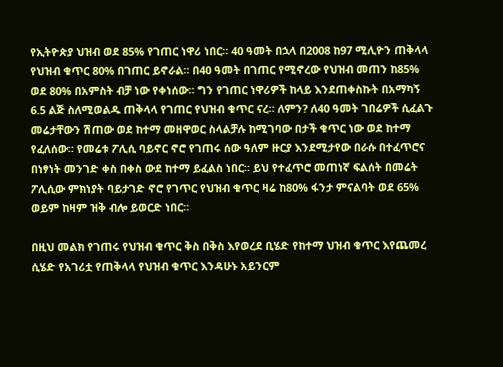የኢትዮጵያ ህዝብ ወደ 85% የገጠር ነዋሪ ነበር። 40 ዓመት በኋላ በ2008 ከ97 ሚሊዮን ጠቅላላ የህዝብ ቁጥር 80% በገጠር ይኖራል። በ40 ዓመት በገጠር የሚኖረው የህዝብ መጠን ከ85% ወደ 80% በአምስት ብቻ ነው የቀነሰው። ግን የገጠር ነዋሪዎች ከላይ እንደጠቀስኩት በአማካኝ 6.5 ልጅ ስለሚወልዱ ጠቅላላ የገጠር የህዝብ ቁጥር ናረ። ለምን? ለ40 ዓመት ገበሬዎች ሲፈልጉ መሬታቸውን ሽጠው ወደ ከተማ መዘዋወር ስላልቻሉ ከሚገባው በታች ቁጥር ነው ወደ ከተማ የፈለሰው። የመሬቱ ፖሊሲ ባይኖር ኖሮ የገጠሩ ሰው ዓለም ዙርያ እንደሚታየው በራሱ በተፈጥሮና በነፃነት መንገድ ቀስ በቀስ ውደ ከተማ ይፈልስ ነበር። ይህ የተፈጥሮ መጠነኛ ፍልሰት በመሬት ፖሊሲው ምክነያት ባይታገድ ኖሮ የገጥር የህዝብ ቁጥር ዛሬ ከ80% ፋንታ ምናልባት ወደ 65% ወይም ከዛም ዝቅ ብሎ ይወርድ ነበር።

በዚህ መልክ የገጠሩ የህዝብ ቁጥር ቅስ በቅስ እየወረደ ቢሄድ የከተማ ህዝብ ቁጥር እየጨመረ ሲሄድ የአገሪቷ የጠቅላላ የህዝብ ቁጥር እንዳሁኑ አይንርም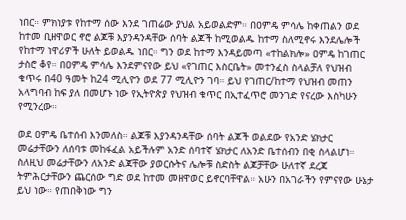ነበር። ምክነያቱ የከተማ ሰው እንደ ገጠሬው ያህል አይወልድም። በዐምዴ ምሳሌ ከቀጠልን ወደ ከተመ ቢዘዋወር ኖሮ ልጆቹ እያንዳንዳቸው ሰባት ልጆች ከሚወልዱ ከተማ ስለሚኖሩ እንደሌሎች የከተማ ነዋሪዎች ሁለት ይወልዱ ነበር። ግን ወደ ከተማ እንዳይመጣ «ተከልክሎ» ዐምዴ ከገጠር ታስሮ ቆየ። በዐምዴ ምሳሌ እንደምናየው ይህ «የገጠር እስርቤት» መተንፈስ ስላልቻለ የህዝብ ቁጥሩ በ40 ዓመት ከ24 ሚሊዮን ወደ 77 ሚሊዮን ገባ። ይህ የገጠር/ከተማ የህዝብ መጠን አላግባብ ከፍ ያለ በመሆኑ ነው የኢትዮጵያ የህዝብ ቁጥር በኢተፈጥሮ መንገድ የናረው እስካሁን የሚንረው።

ወደ ዐምዴ ቤተሰብ እንመለስ። ልጆቹ እያንዳንዳቸው ሰባት ልጆች ወልደው የአንድ ሄክታር መሬታቸውን ለሰባቱ መከፋፈል አይችሉም አንድ ሰባተኛ ሄክታር ለአንድ ቤተሰብን በቂ ስላልሆነ። ስለዚህ መሬታቸውን ለአንድ ልጃቸው ያወርሱትና ሌሎቹ ስድስት ልጆቻቸው ሁለተኛ ደረጃ ትምሕርታቸውን ጨርሰው ግድ ወደ ከተመ መዘዋወር ይኖርባቸዋል። አሁን በአገራችን የምናየው ሁኔታ ይህ ነው። የጠበቅነው ግን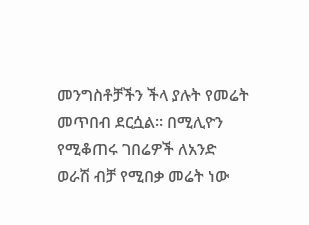መንግስቶቻችን ችላ ያሉት የመሬት መጥበብ ደርሷል። በሚሊዮን የሚቆጠሩ ገበሬዎች ለአንድ ወራሽ ብቻ የሚበቃ መሬት ነው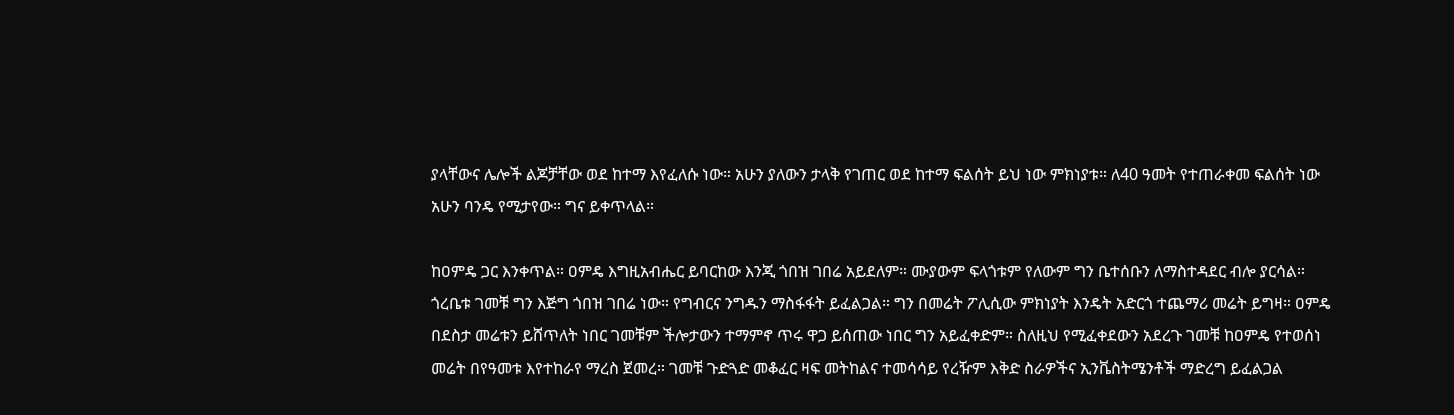ያላቸውና ሌሎች ልጆቻቸው ወደ ከተማ እየፈለሱ ነው። አሁን ያለውን ታላቅ የገጠር ወደ ከተማ ፍልሰት ይህ ነው ምክነያቱ። ለ40 ዓመት የተጠራቀመ ፍልሰት ነው አሁን ባንዴ የሚታየው። ግና ይቀጥላል።

ከዐምዴ ጋር እንቀጥል። ዐምዴ እግዚአብሔር ይባርከው እንጂ ጎበዝ ገበሬ አይደለም። ሙያውም ፍላጎቱም የለውም ግን ቤተሰቡን ለማስተዳደር ብሎ ያርሳል። ጎረቤቱ ገመቹ ግን እጅግ ጎበዝ ገበሬ ነው። የግብርና ንግዱን ማስፋፋት ይፈልጋል። ግን በመሬት ፖሊሲው ምክነያት እንዴት አድርጎ ተጨማሪ መሬት ይግዛ። ዐምዴ በደስታ መሬቱን ይሸጥለት ነበር ገመቹም ችሎታውን ተማምኖ ጥሩ ዋጋ ይሰጠው ነበር ግን አይፈቀድም። ስለዚህ የሚፈቀደውን አደረጉ ገመቹ ከዐምዴ የተወሰነ መሬት በየዓመቱ እየተከራየ ማረስ ጀመረ። ገመቹ ጉድጓድ መቆፈር ዛፍ መትከልና ተመሳሳይ የረዥም እቅድ ስራዎችና ኢንቬስትሜንቶች ማድረግ ይፈልጋል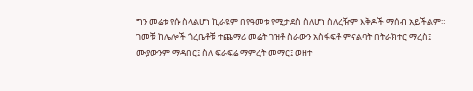ግን መሬቱ የሱ ስላልሆነ ኪራዩም በየዓመቱ የሚታደስ ስለሆነ ስለረዥም እቅዶች ማሰብ አይችልም። ገመቹ ከሌሎች ጎረቤቶቹ ተጨማሪ መሬት ገዝቶ ስራውን አስፋፍቶ ምናልባት በትራክተር ማረስ፤ ሙያውንም ማዳበር፤ ስለ ፍራፍሬ ማምረት መማር፤ ወዘተ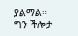ያልማል። ግን ችሎታ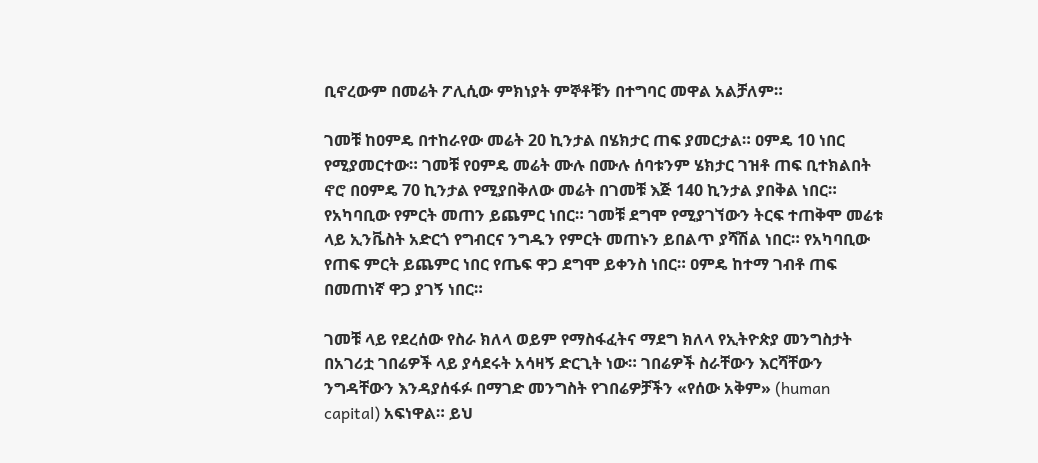ቢኖረውም በመሬት ፖሊሲው ምክነያት ምኞቶቹን በተግባር መዋል አልቻለም።

ገመቹ ከዐምዴ በተከራየው መሬት 20 ኪንታል በሄክታር ጠፍ ያመርታል። ዐምዴ 10 ነበር የሚያመርተው። ገመቹ የዐምዴ መሬት ሙሉ በሙሉ ሰባቱንም ሄክታር ገዝቶ ጠፍ ቢተክልበት ኖሮ በዐምዴ 70 ኪንታል የሚያበቅለው መሬት በገመቹ እጅ 140 ኪንታል ያበቅል ነበር። የአካባቢው የምርት መጠን ይጨምር ነበር። ገመቹ ደግሞ የሚያገኘውን ትርፍ ተጠቅሞ መሬቱ ላይ ኢንቬስት አድርጎ የግብርና ንግዱን የምርት መጠኑን ይበልጥ ያሻሽል ነበር። የአካባቢው የጠፍ ምርት ይጨምር ነበር የጤፍ ዋጋ ደግሞ ይቀንስ ነበር። ዐምዴ ከተማ ገብቶ ጠፍ በመጠነኛ ዋጋ ያገኝ ነበር።

ገመቹ ላይ የደረሰው የስራ ክለላ ወይም የማስፋፈትና ማደግ ክለላ የኢትዮጵያ መንግስታት በአገሪቷ ገበሬዎች ላይ ያሳደሩት አሳዛኝ ድርጊት ነው። ገበሬዎች ስራቸውን እርሻቸውን ንግዳቸውን እንዳያሰፋፉ በማገድ መንግስት የገበሬዎቻችን «የሰው አቅም» (human capital) አፍነዋል። ይህ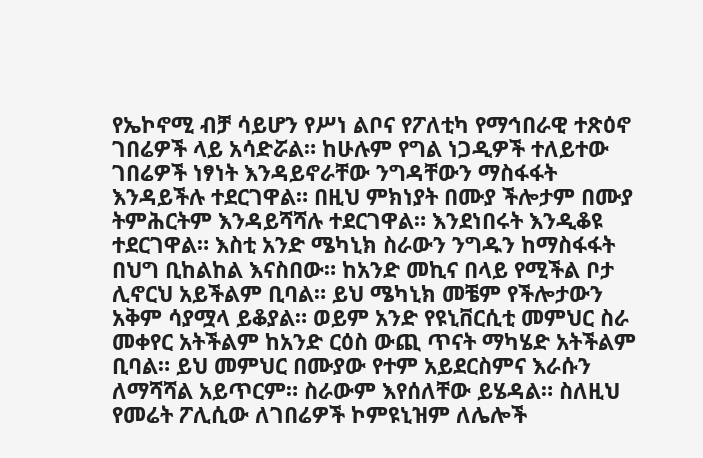የኤኮኖሚ ብቻ ሳይሆን የሥነ ልቦና የፖለቲካ የማኅበራዊ ተጽዕኖ ገበሬዎች ላይ አሳድሯል። ከሁሉም የግል ነጋዲዎች ተለይተው ገበሬዎች ነፃነት እንዳይኖራቸው ንግዳቸውን ማስፋፋት እንዳይችሉ ተደርገዋል። በዚህ ምክነያት በሙያ ችሎታም በሙያ ትምሕርትም እንዳይሻሻሉ ተደርገዋል። እንደነበሩት እንዲቆዩ ተደርገዋል። እስቲ አንድ ሜካኒክ ስራውን ንግዱን ከማስፋፋት በህግ ቢከልከል እናስበው። ከአንድ መኪና በላይ የሚችል ቦታ ሊኖርህ አይችልም ቢባል። ይህ ሜካኒክ መቼም የችሎታውን አቅም ሳያሟላ ይቆያል። ወይም አንድ የዩኒቨርሲቲ መምህር ስራ መቀየር አትችልም ከአንድ ርዕስ ውጪ ጥናት ማካሄድ አትችልም ቢባል። ይህ መምህር በሙያው የተም አይደርስምና እራሱን ለማሻሻል አይጥርም። ስራውም እየሰለቸው ይሄዳል። ስለዚህ የመሬት ፖሊሲው ለገበሬዎች ኮምዩኒዝም ለሌሎች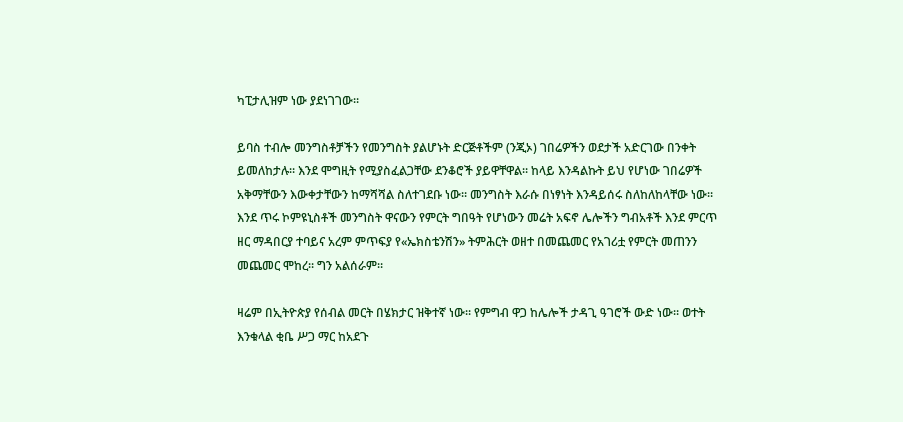ካፒታሊዝም ነው ያደነገገው።

ይባስ ተብሎ መንግስቶቻችን የመንግስት ያልሆኑት ድርጅቶችም (ንጂኦ) ገበሬዎችን ወደታች አድርገው በንቀት ይመለከታሉ። እንደ ሞግዚት የሚያስፈልጋቸው ደንቆሮች ያይዋቸዋል። ከላይ እንዳልኩት ይህ የሆነው ገበሬዎች አቅማቸውን እውቀታቸውን ከማሻሻል ስለተገደቡ ነው። መንግስት እራሱ በነፃነት እንዳይሰሩ ስለከለከላቸው ነው። እንደ ጥሩ ኮምዩኒስቶች መንግስት ዋናውን የምርት ግበዓት የሆነውን መሬት አፍኖ ሌሎችን ግብአቶች እንደ ምርጥ ዘር ማዳበርያ ተባይና አረም ምጥፍያ የ«ኤክስቴንሽን» ትምሕርት ወዘተ በመጨመር የአገሪቷ የምርት መጠንን መጨመር ሞከረ። ግን አልሰራም።

ዛሬም በኢትዮጵያ የሰብል መርት በሄክታር ዝቅተኛ ነው። የምግብ ዋጋ ከሌሎች ታዳጊ ዓገሮች ውድ ነው። ወተት እንቁላል ቂቤ ሥጋ ማር ከአደጉ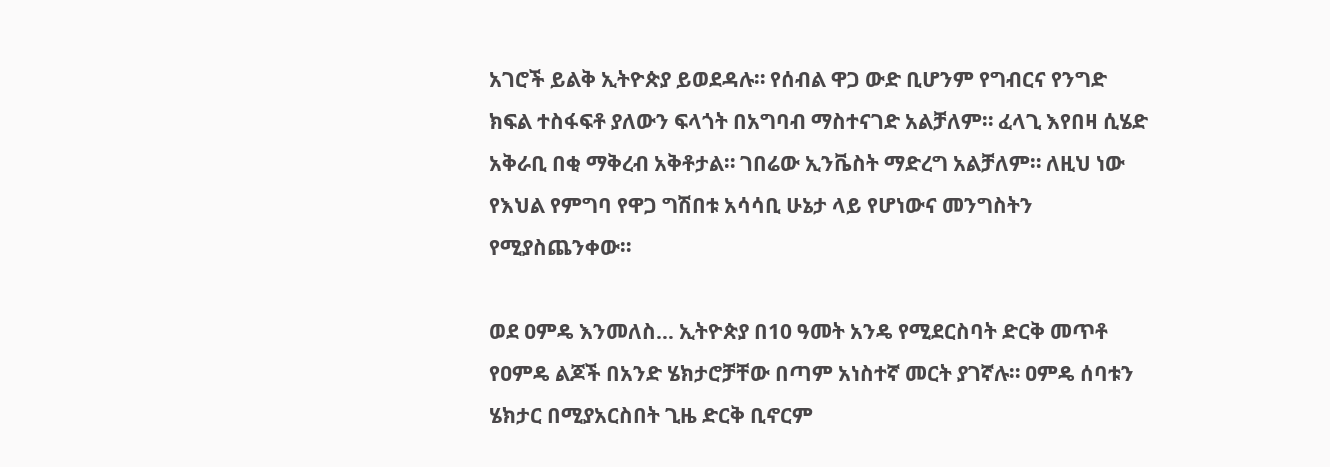አገሮች ይልቅ ኢትዮጵያ ይወደዳሉ። የሰብል ዋጋ ውድ ቢሆንም የግብርና የንግድ ክፍል ተስፋፍቶ ያለውን ፍላጎት በአግባብ ማስተናገድ አልቻለም። ፈላጊ እየበዛ ሲሄድ አቅራቢ በቂ ማቅረብ አቅቶታል። ገበሬው ኢንቬስት ማድረግ አልቻለም። ለዚህ ነው የእህል የምግባ የዋጋ ግሽበቱ አሳሳቢ ሁኔታ ላይ የሆነውና መንግስትን የሚያስጨንቀው።

ወደ ዐምዴ እንመለስ… ኢትዮጵያ በ10 ዓመት አንዴ የሚደርስባት ድርቅ መጥቶ የዐምዴ ልጆች በአንድ ሄክታሮቻቸው በጣም አነስተኛ መርት ያገኛሉ። ዐምዴ ሰባቱን ሄክታር በሚያአርስበት ጊዜ ድርቅ ቢኖርም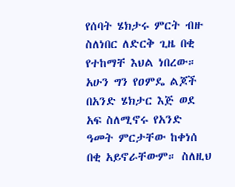የሰባት ሄክታሩ ምርት ብዙ ስለነበር ለድርቅ ጊዜ በቂ የተከማቸ እህል ነበረው። አሁን ግን የዐምዴ ልጆች በአንድ ሄክታር እጅ ወደ አፍ ስለሚኖሩ የአንድ ዓመት ምርታቸው ከቀነሰ በቂ አይኖራቸውም። ስለዚህ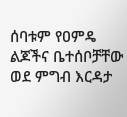ሰባቱም የዐምዴ ልጆችና ቤተሰቦቻቸው ወደ ምግብ እርዳታ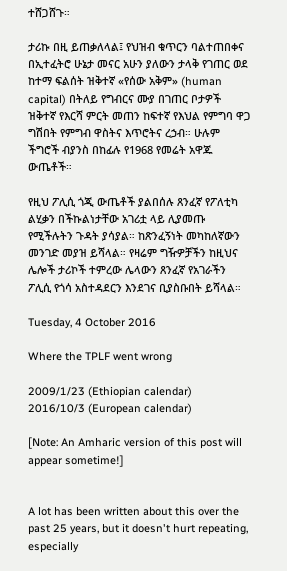ተሸጋሸጉ።

ታሪኩ በዚ ይጠቃለላል፤ የህዝብ ቁጥርን ባልተጠበቀና በኢተፈትሮ ሁኔታ መናር አሁን ያለውን ታላቅ የገጠር ወደ ከተማ ፍልሰት ዝቅተኛ «የሰው አቅም» (human capital) በትለይ የግብርና ሙያ በገጠር ቦታዎች ዝቅተኛ የእርሻ ምርት መጠን ከፍተኛ የእህል የምግባ ዋጋ ግሽበት የምግብ ዋስትና እጥሮትና ረኃብ። ሁሉም ችግሮች ብያንስ በከፊሉ የ1968 የመሬት አዋጁ ውጤቶች።

የዚህ ፖሊሲ ጎጂ ውጤቶች ያልበሰሉ ጸንፈኛ የፖለቲካ ልሂቃን በችኩልነታቸው አገሪቷ ላይ ሊያመጡ የሚችሉትን ጉዳት ያሳያል። ከጽንፈኝነት መካከለኛውን መንገድ መያዝ ይሻላል። የዛሬም ግዥዎቻችን ከዚህና ሌሎች ታሪኮች ተምረው ሌላውን ጸንፈኛ የአገራችን ፖሊሲ የጎሳ አስተዳደርን እንደገና ቢያስቡበት ይሻላል።

Tuesday, 4 October 2016

Where the TPLF went wrong

2009/1/23 (Ethiopian calendar)
2016/10/3 (European calendar)

[Note: An Amharic version of this post will appear sometime!]


A lot has been written about this over the past 25 years, but it doesn't hurt repeating, especially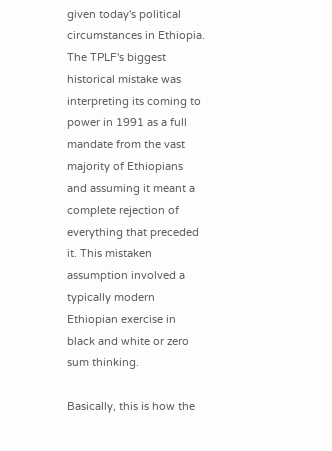given today's political circumstances in Ethiopia. The TPLF's biggest historical mistake was interpreting its coming to power in 1991 as a full mandate from the vast majority of Ethiopians and assuming it meant a complete rejection of everything that preceded it. This mistaken assumption involved a typically modern Ethiopian exercise in black and white or zero sum thinking.

Basically, this is how the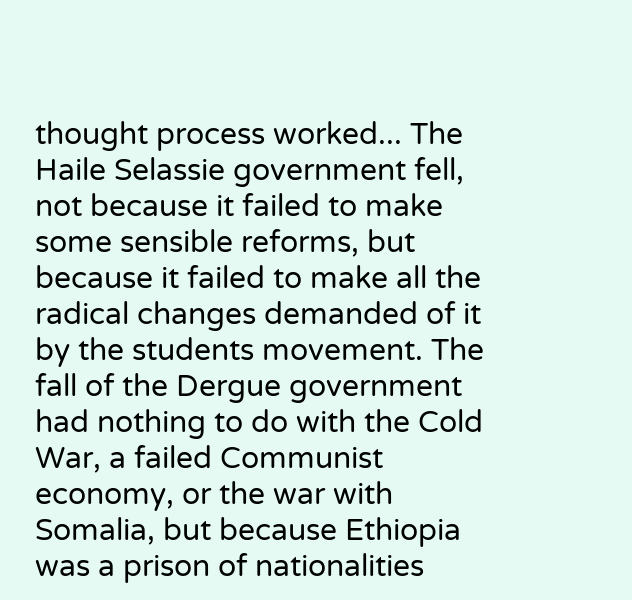thought process worked... The Haile Selassie government fell, not because it failed to make some sensible reforms, but because it failed to make all the radical changes demanded of it by the students movement. The fall of the Dergue government had nothing to do with the Cold War, a failed Communist economy, or the war with Somalia, but because Ethiopia was a prison of nationalities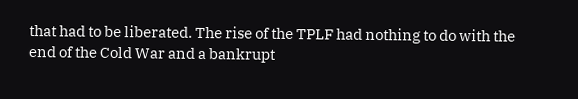that had to be liberated. The rise of the TPLF had nothing to do with the end of the Cold War and a bankrupt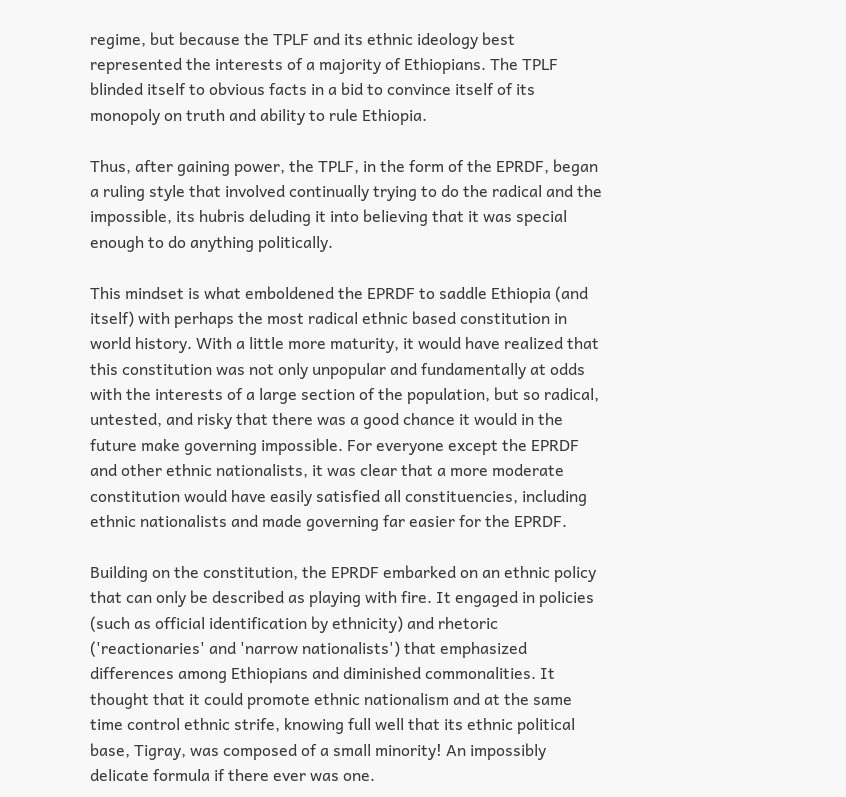regime, but because the TPLF and its ethnic ideology best represented the interests of a majority of Ethiopians. The TPLF blinded itself to obvious facts in a bid to convince itself of its monopoly on truth and ability to rule Ethiopia.

Thus, after gaining power, the TPLF, in the form of the EPRDF, began a ruling style that involved continually trying to do the radical and the impossible, its hubris deluding it into believing that it was special enough to do anything politically.

This mindset is what emboldened the EPRDF to saddle Ethiopia (and itself) with perhaps the most radical ethnic based constitution in world history. With a little more maturity, it would have realized that this constitution was not only unpopular and fundamentally at odds with the interests of a large section of the population, but so radical, untested, and risky that there was a good chance it would in the future make governing impossible. For everyone except the EPRDF and other ethnic nationalists, it was clear that a more moderate constitution would have easily satisfied all constituencies, including ethnic nationalists and made governing far easier for the EPRDF.

Building on the constitution, the EPRDF embarked on an ethnic policy that can only be described as playing with fire. It engaged in policies (such as official identification by ethnicity) and rhetoric ('reactionaries' and 'narrow nationalists') that emphasized differences among Ethiopians and diminished commonalities. It thought that it could promote ethnic nationalism and at the same time control ethnic strife, knowing full well that its ethnic political base, Tigray, was composed of a small minority! An impossibly delicate formula if there ever was one.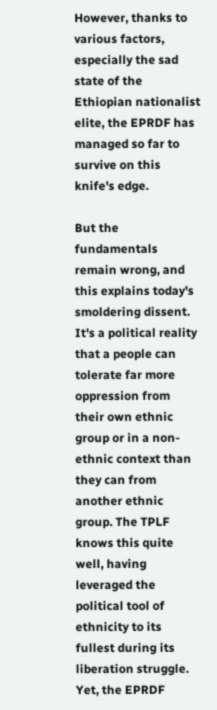However, thanks to various factors, especially the sad state of the Ethiopian nationalist elite, the EPRDF has managed so far to survive on this knife's edge.

But the fundamentals remain wrong, and this explains today's smoldering dissent. It's a political reality that a people can tolerate far more oppression from their own ethnic group or in a non-ethnic context than they can from another ethnic group. The TPLF knows this quite well, having leveraged the political tool of ethnicity to its fullest during its liberation struggle. Yet, the EPRDF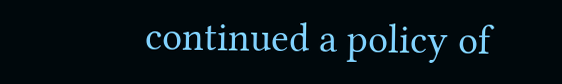continued a policy of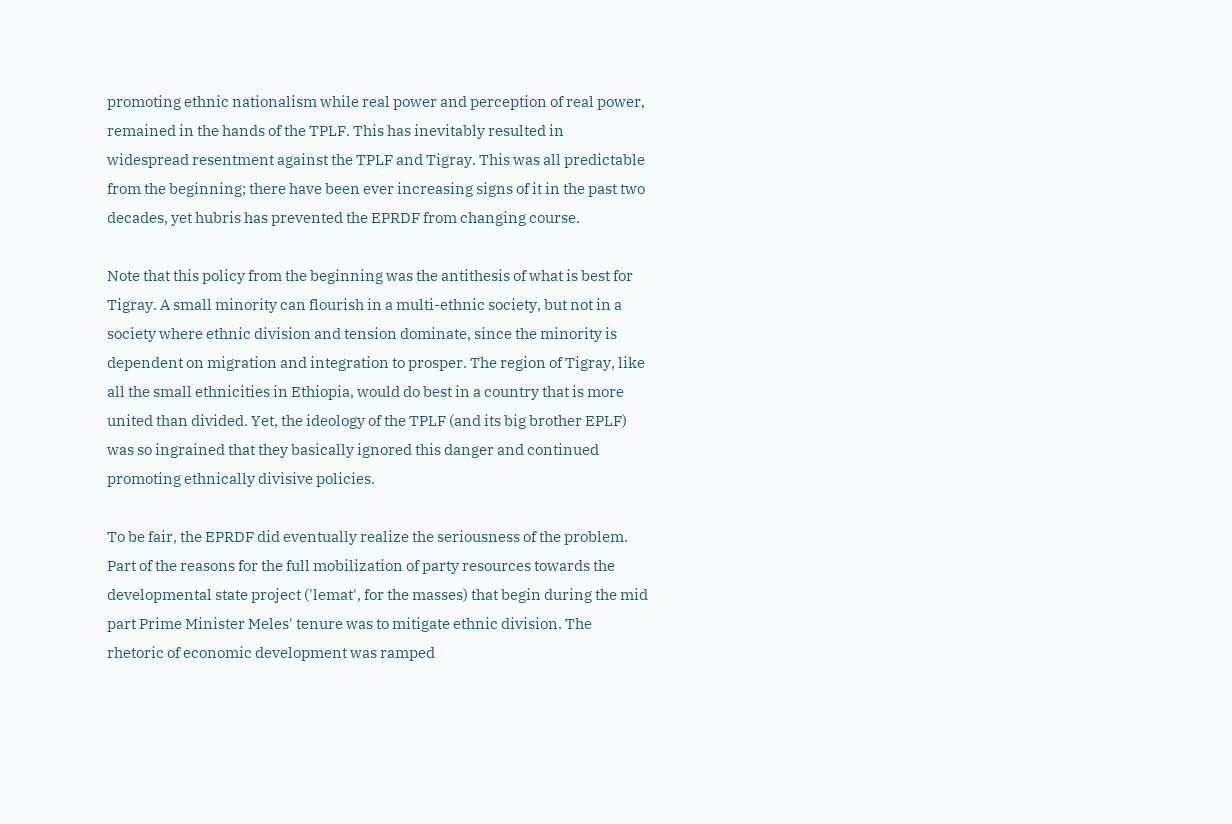promoting ethnic nationalism while real power and perception of real power, remained in the hands of the TPLF. This has inevitably resulted in widespread resentment against the TPLF and Tigray. This was all predictable from the beginning; there have been ever increasing signs of it in the past two decades, yet hubris has prevented the EPRDF from changing course.

Note that this policy from the beginning was the antithesis of what is best for Tigray. A small minority can flourish in a multi-ethnic society, but not in a society where ethnic division and tension dominate, since the minority is dependent on migration and integration to prosper. The region of Tigray, like all the small ethnicities in Ethiopia, would do best in a country that is more united than divided. Yet, the ideology of the TPLF (and its big brother EPLF) was so ingrained that they basically ignored this danger and continued promoting ethnically divisive policies.

To be fair, the EPRDF did eventually realize the seriousness of the problem. Part of the reasons for the full mobilization of party resources towards the developmental state project ('lemat', for the masses) that begin during the mid part Prime Minister Meles' tenure was to mitigate ethnic division. The rhetoric of economic development was ramped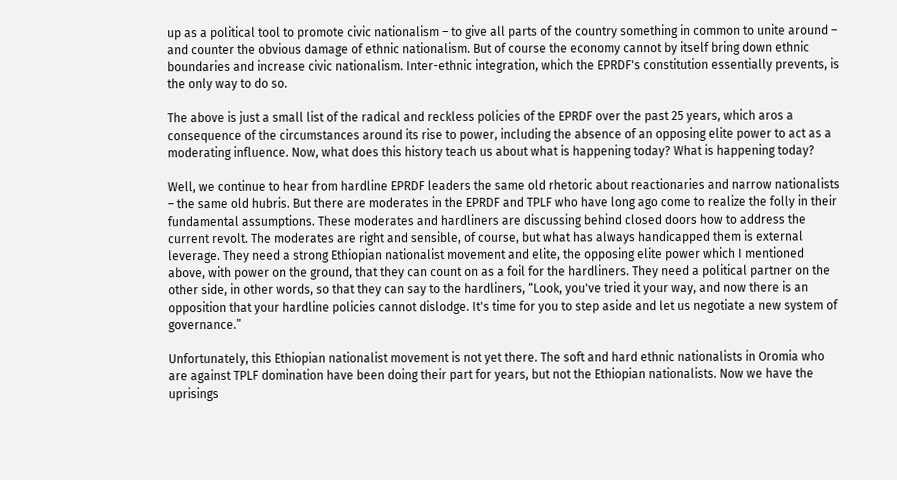up as a political tool to promote civic nationalism – to give all parts of the country something in common to unite around – and counter the obvious damage of ethnic nationalism. But of course the economy cannot by itself bring down ethnic boundaries and increase civic nationalism. Inter-ethnic integration, which the EPRDF's constitution essentially prevents, is the only way to do so.

The above is just a small list of the radical and reckless policies of the EPRDF over the past 25 years, which aros a consequence of the circumstances around its rise to power, including the absence of an opposing elite power to act as a moderating influence. Now, what does this history teach us about what is happening today? What is happening today?

Well, we continue to hear from hardline EPRDF leaders the same old rhetoric about reactionaries and narrow nationalists – the same old hubris. But there are moderates in the EPRDF and TPLF who have long ago come to realize the folly in their fundamental assumptions. These moderates and hardliners are discussing behind closed doors how to address the current revolt. The moderates are right and sensible, of course, but what has always handicapped them is external leverage. They need a strong Ethiopian nationalist movement and elite, the opposing elite power which I mentioned above, with power on the ground, that they can count on as a foil for the hardliners. They need a political partner on the other side, in other words, so that they can say to the hardliners, “Look, you've tried it your way, and now there is an opposition that your hardline policies cannot dislodge. It's time for you to step aside and let us negotiate a new system of governance.”

Unfortunately, this Ethiopian nationalist movement is not yet there. The soft and hard ethnic nationalists in Oromia who are against TPLF domination have been doing their part for years, but not the Ethiopian nationalists. Now we have the uprisings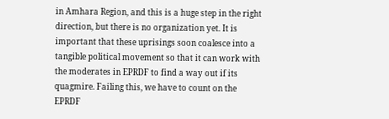in Amhara Region, and this is a huge step in the right direction, but there is no organization yet. It is important that these uprisings soon coalesce into a tangible political movement so that it can work with the moderates in EPRDF to find a way out if its quagmire. Failing this, we have to count on the EPRDF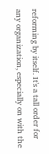reforming by itself. It's a tall order for any organization, especially on with the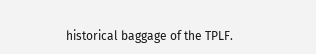historical baggage of the TPLF.